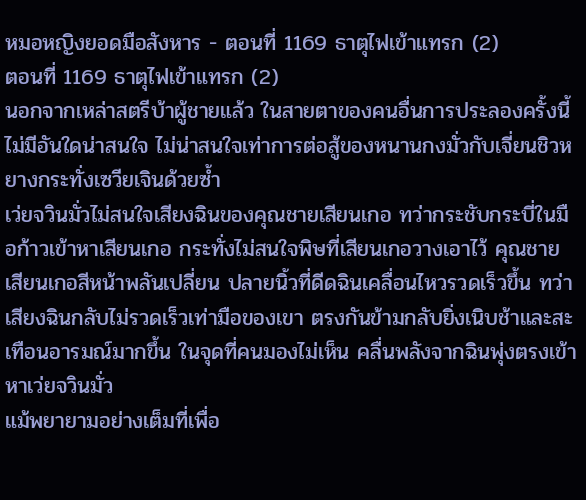หมอหญิงยอดมือสังหาร - ตอนที่ 1169 ธาตุไฟเข้าแทรก (2)
ตอนที่ 1169 ธาตุไฟเข้าแทรก (2)
นอกจากเหล่าสตรีบ้าผู้ชายแล้ว ในสายตาของคนอื่นการประลองครั้งนี้ไม่มีอันใดน่าสนใจ ไม่น่าสนใจเท่าการต่อสู้ของหนานกงมั่วกับเจี่ยนชิวหยางกระทั่งเซวียเจินด้วยซ้ำ
เว่ยจวินมั่วไม่สนใจเสียงฉินของคุณชายเสียนเกอ ทว่ากระชับกระบี่ในมือก้าวเข้าหาเสียนเกอ กระทั่งไม่สนใจพิษที่เสียนเกอวางเอาไว้ คุณชายเสียนเกอสีหน้าพลันเปลี่ยน ปลายนิ้วที่ดีดฉินเคลื่อนไหวรวดเร็วขึ้น ทว่าเสียงฉินกลับไม่รวดเร็วเท่ามือของเขา ตรงกันข้ามกลับยิ่งเนิบช้าและสะเทือนอารมณ์มากขึ้น ในจุดที่คนมองไม่เห็น คลื่นพลังจากฉินพุ่งตรงเข้าหาเว่ยจวินมั่ว
แม้พยายามอย่างเต็มที่เพื่อ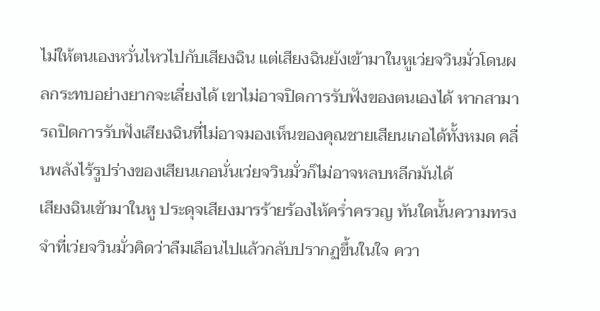ไม่ให้ตนเองหวั่นไหวไปกับเสียงฉิน แต่เสียงฉินยังเข้ามาในหูเว่ยจวินมั่วโดนผลกระทบอย่างยากจะเลี่ยงได้ เขาไม่อาจปิดการรับฟังของตนเองได้ หากสามารถปิดการรับฟังเสียงฉินที่ไม่อาจมองเห็นของคุณชายเสียนเกอได้ทั้งหมด คลื่นพลังไร้รูปร่างของเสียนเกอนั่นเว่ยจวินมั่วก็ไม่อาจหลบหลีกมันได้
เสียงฉินเข้ามาในหู ประดุจเสียงมารร้ายร้องไห้คร่ำครวญ ทันใดนั้นความทรงจำที่เว่ยจวินมั่วคิดว่าลืมเลือนไปแล้วกลับปรากฏขึ้นในใจ ควา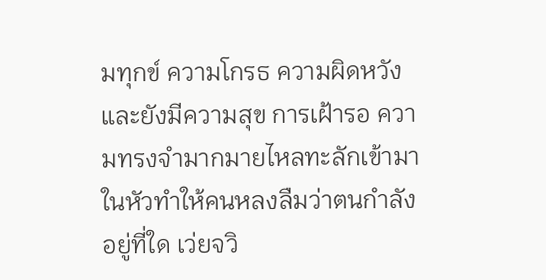มทุกข์ ความโกรธ ความผิดหวัง และยังมีความสุข การเฝ้ารอ ความทรงจำมากมายไหลทะลักเข้ามาในหัวทำให้คนหลงลืมว่าตนกำลังอยู่ที่ใด เว่ยจวิ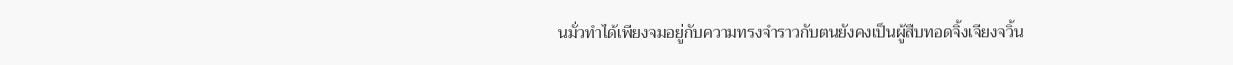นมั่วทำได้เพียงจมอยู่กับความทรงจำราวกับตนยังคงเป็นผู้สืบทอดจิ้งเจียงจวิ้น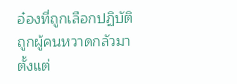อ๋องที่ถูกเลือกปฏิบัติ ถูกผู้คนหวาดกลัวมาตั้งแต่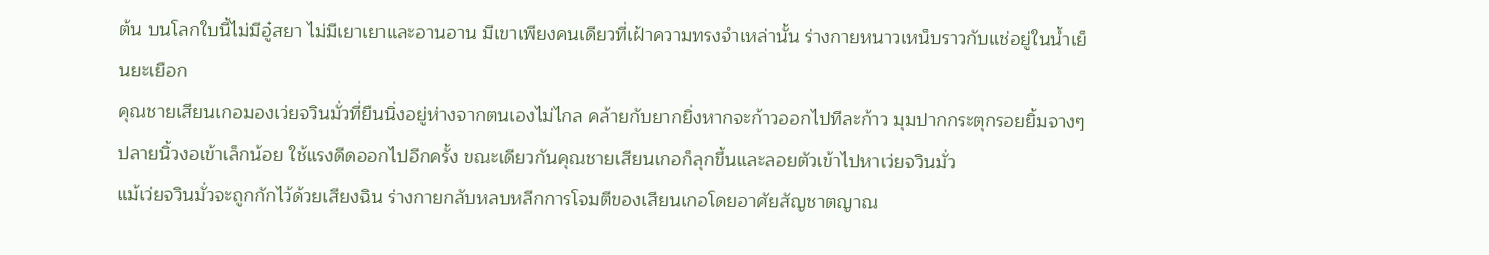ต้น บนโลกใบนี้ไม่มีอู๋สยา ไม่มีเยาเยาและอานอาน มีเขาเพียงคนเดียวที่เฝ้าความทรงจำเหล่านั้น ร่างกายหนาวเหน็บราวกับแช่อยู่ในน้ำเย็นยะเยือก
คุณชายเสียนเกอมองเว่ยจวินมั่วที่ยืนนิ่งอยู่ห่างจากตนเองไม่ไกล คล้ายกับยากยิ่งหากจะก้าวออกไปทีละก้าว มุมปากกระตุกรอยยิ้มจางๆ ปลายนิ้วงอเข้าเล็กน้อย ใช้แรงดีดออกไปอีกครั้ง ขณะเดียวกันคุณชายเสียนเกอก็ลุกขึ้นและลอยตัวเข้าไปหาเว่ยจวินมั่ว
แม้เว่ยจวินมั่วจะถูกกักไว้ด้วยเสียงฉิน ร่างกายกลับหลบหลีกการโจมตีของเสียนเกอโดยอาศัยสัญชาตญาณ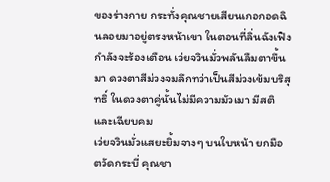ของร่างกาย กระทั่งคุณชายเสียนเกอกอดฉินลอยมาอยู่ตรงหน้าเขา ในตอนที่ลิ่นฉังเฟิงกำลังจะร้องเตือน เว่ยจวินมั่วพลันลืมตาขึ้นมา ดวงตาสีม่วงจมลึกทว่าเป็นสีม่วงเข้มบริสุทธิ์ ในดวงตาคู่นั้นไม่มีความมัวเมา มีสติและเฉียบคม
เว่ยจวินมั่วแสยะยิ้มจางๆ บนใบหน้า ยกมือ ตวัดกระบี่ คุณชา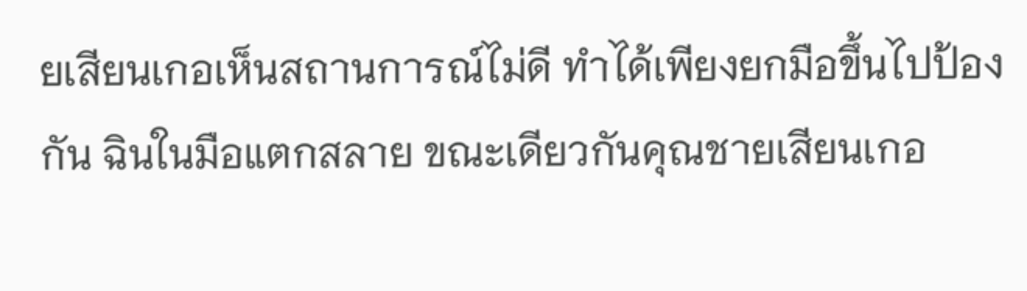ยเสียนเกอเห็นสถานการณ์ไม่ดี ทำได้เพียงยกมือขึ้นไปป้องกัน ฉินในมือแตกสลาย ขณะเดียวกันคุณชายเสียนเกอ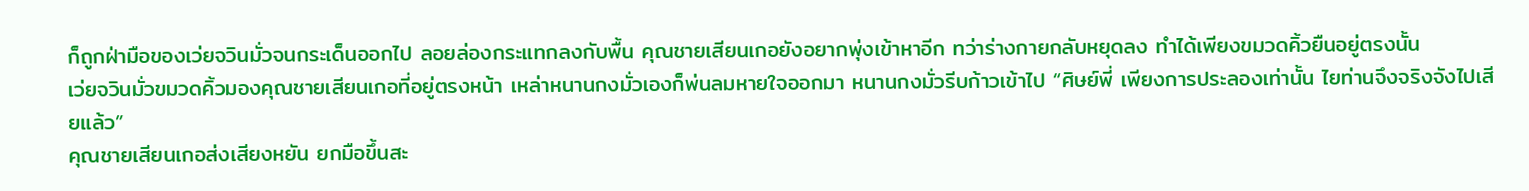ก็ถูกฝ่ามือของเว่ยจวินมั่วจนกระเด็นออกไป ลอยล่องกระแทกลงกับพื้น คุณชายเสียนเกอยังอยากพุ่งเข้าหาอีก ทว่าร่างกายกลับหยุดลง ทำได้เพียงขมวดคิ้วยืนอยู่ตรงนั้น
เว่ยจวินมั่วขมวดคิ้วมองคุณชายเสียนเกอที่อยู่ตรงหน้า เหล่าหนานกงมั่วเองก็พ่นลมหายใจออกมา หนานกงมั่วรีบก้าวเข้าไป “ศิษย์พี่ เพียงการประลองเท่านั้น ไยท่านจึงจริงจังไปเสียแล้ว”
คุณชายเสียนเกอส่งเสียงหยัน ยกมือขึ้นสะ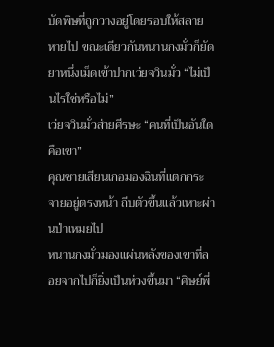บัดพิษที่ถูกวางอยู่โดยรอบให้สลายหายไป ขณะเดียวกันหนานกงมั่วก็ยัดยาหนึ่งเม็ดเข้าปากเว่ยจวินมั่ว “ไม่เป็นไรใช่หรือไม่”
เว่ยจวินมั่วส่ายศีรษะ “คนที่เป็นอันใดคือเขา”
คุณชายเสียนเกอมองฉินที่แตกกระจายอยู่ตรงหน้า ถีบตัวขึ้นแล้วเหาะผ่านป่าเหมยไป
หนานกงมั่วมองแผ่นหลังของเขาที่ลอยจากไปก็ยิ่งเป็นห่วงขึ้นมา “ศิษย์พี่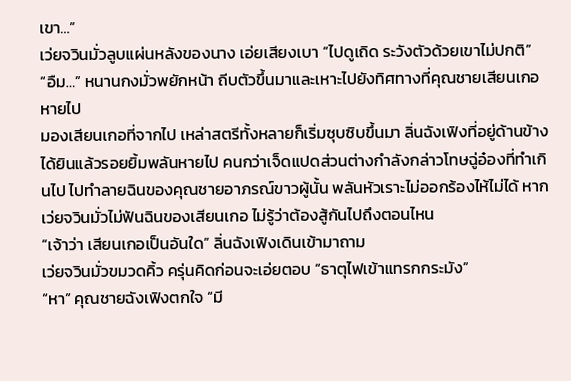เขา…”
เว่ยจวินมั่วลูบแผ่นหลังของนาง เอ่ยเสียงเบา “ไปดูเถิด ระวังตัวด้วยเขาไม่ปกติ”
“อืม…” หนานกงมั่วพยักหน้า ถีบตัวขึ้นมาและเหาะไปยังทิศทางที่คุณชายเสียนเกอหายไป
มองเสียนเกอที่จากไป เหล่าสตรีทั้งหลายก็เริ่มซุบซิบขึ้นมา ลิ่นฉังเฟิงที่อยู่ด้านข้างได้ยินแล้วรอยยิ้มพลันหายไป คนกว่าเจ็ดแปดส่วนต่างกำลังกล่าวโทษฉู่อ๋องที่ทำเกินไป ไปทำลายฉินของคุณชายอาภรณ์ขาวผู้นั้น พลันหัวเราะไม่ออกร้องไห้ไม่ได้ หากเว่ยจวินมั่วไม่ฟันฉินของเสียนเกอ ไม่รู้ว่าต้องสู้กันไปถึงตอนไหน
“เจ้าว่า เสียนเกอเป็นอันใด” ลิ่นฉังเฟิงเดินเข้ามาถาม
เว่ยจวินมั่วขมวดคิ้ว ครุ่นคิดก่อนจะเอ่ยตอบ “ธาตุไฟเข้าแทรกกระมัง”
“หา” คุณชายฉังเฟิงตกใจ “มี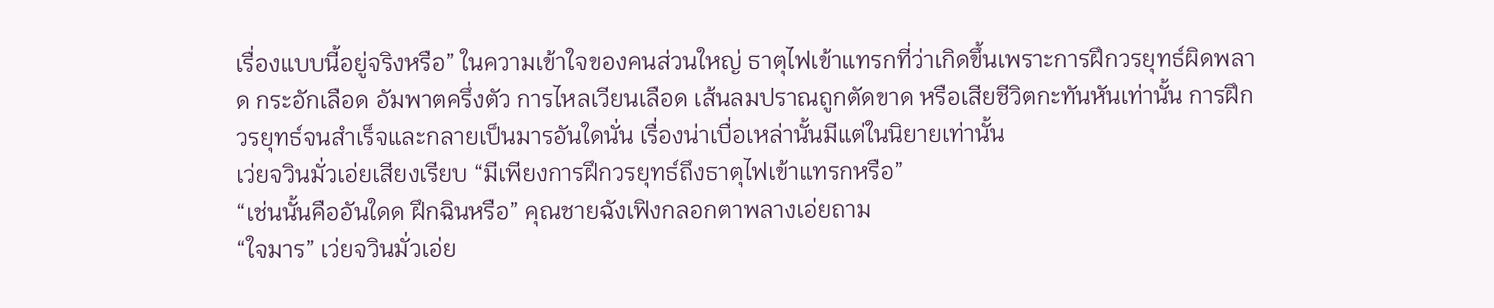เรื่องแบบนี้อยู่จริงหรือ” ในความเข้าใจของคนส่วนใหญ่ ธาตุไฟเข้าแทรกที่ว่าเกิดขึ้นเพราะการฝึกวรยุทธ์ผิดพลาด กระอักเลือด อัมพาตครึ่งตัว การไหลเวียนเลือด เส้นลมปราณถูกตัดขาด หรือเสียชีวิตกะทันหันเท่านั้น การฝึกวรยุทธ์จนสำเร็จและกลายเป็นมารอันใดนั่น เรื่องน่าเบื่อเหล่านั้นมีแต่ในนิยายเท่านั้น
เว่ยจวินมั่วเอ่ยเสียงเรียบ “มีเพียงการฝึกวรยุทธ์ถึงธาตุไฟเข้าแทรกหรือ”
“เช่นนั้นคืออันใดด ฝึกฉินหรือ” คุณชายฉังเฟิงกลอกตาพลางเอ่ยถาม
“ใจมาร” เว่ยจวินมั่วเอ่ย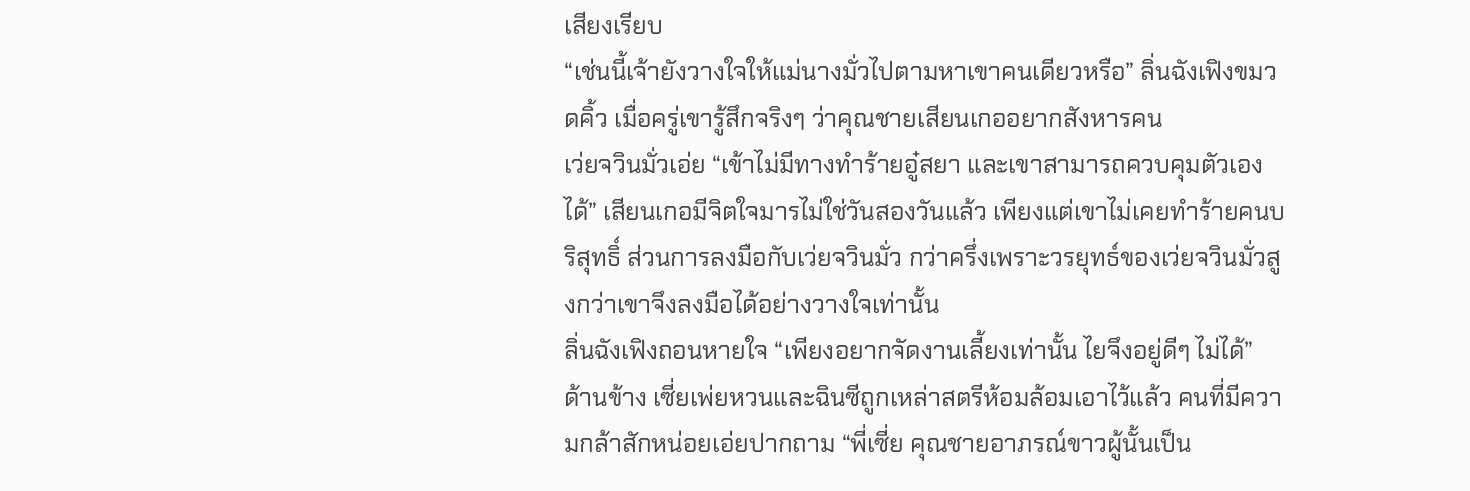เสียงเรียบ
“เช่นนี้เจ้ายังวางใจให้แม่นางมั่วไปตามหาเขาคนเดียวหรือ” ลิ่นฉังเฟิงขมวดคิ้ว เมื่อครู่เขารู้สึกจริงๆ ว่าคุณชายเสียนเกออยากสังหารคน
เว่ยจวินมั่วเอ่ย “เข้าไม่มีทางทำร้ายอู๋สยา และเขาสามารถควบคุมตัวเองได้” เสียนเกอมีจิตใจมารไม่ใช่วันสองวันแล้ว เพียงแต่เขาไม่เคยทำร้ายคนบริสุทธิ์ ส่วนการลงมือกับเว่ยจวินมั่ว กว่าครึ่งเพราะวรยุทธ์ของเว่ยจวินมั่วสูงกว่าเขาจึงลงมือได้อย่างวางใจเท่านั้น
ลิ่นฉังเฟิงถอนหายใจ “เพียงอยากจัดงานเลี้ยงเท่านั้น ไยจึงอยู่ดีๆ ไม่ได้”
ด้านข้าง เซี่ยเพ่ยหวนและฉินซีถูกเหล่าสตรีห้อมล้อมเอาไว้แล้ว คนที่มีความกล้าสักหน่อยเอ่ยปากถาม “พี่เซี่ย คุณชายอาภรณ์ขาวผู้นั้นเป็น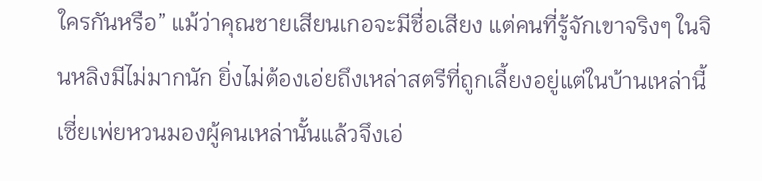ใครกันหรือ” แม้ว่าคุณชายเสียนเกอจะมีชื่อเสียง แต่คนที่รู้จักเขาจริงๆ ในจินหลิงมีไม่มากนัก ยิ่งไม่ต้องเอ่ยถึงเหล่าสตรีที่ถูกเลี้ยงอยู่แต่ในบ้านเหล่านี้
เซี่ยเพ่ยหวนมองผู้คนเหล่านั้นแล้วจึงเอ่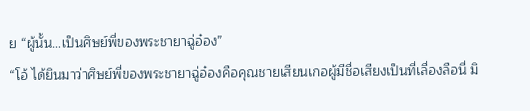ย “ผู้นั้น…เป็นศิษย์พี่ของพระชายาฉู่อ๋อง”
“โอ้ ได้ยินมาว่าศิษย์พี่ของพระชายาฉู่อ๋องคือคุณชายเสียนเกอผู้มีชื่อเสียงเป็นที่เลื่องลือนี่ มิ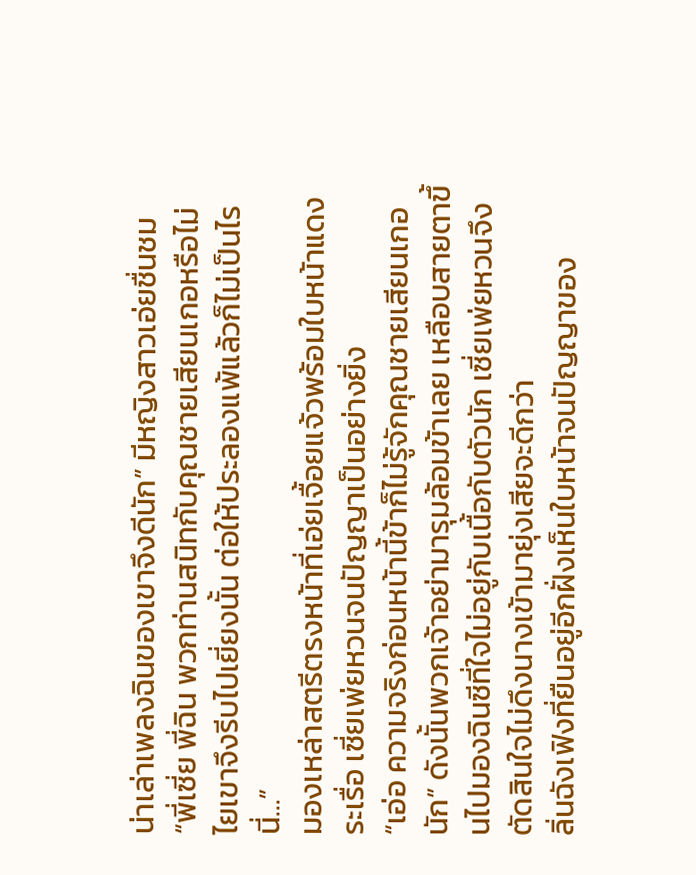น่าเล่าเพลงฉินของเขาจึงดีนัก” มีหญิงสาวเอ่ยชื่นชม
“พี่เซี่ย พี่ฉิน พวกท่านสนิทกับคุณชายเสียนเกอหรือไม่ ไยเขาจึงรีบไปเยี่ยงนั้น ต่อให้ประลองแพ้แล้วก็ไม่เป็นไรนี่…”
มองเหล่าสตรีตรงหน้าที่เอ่ยเจื้อยแจ้วพร้อมใบหน้าแดงระเรื่อ เซี่ยเพ่ยหวนจนปัญญาเป็นอย่างยิ่ง
“เอ่อ ความจริงก่อนหน้านี้ข้าก็ไม่รู้จักคุณชายเสียนเกอนัก” ดังนั้นพวกเจ้าอย่ามารุมล้อมข้าเลย เหลือบสายตาขึ้นไปมองฉินซีที่ใจไม่อยู่กับเนื้อกับตัวนัก เซี่ยเพ่ยหวนจึงตัดสินใจไม่ดึงนางเข้ามายุ่งเสียจะดีกว่า
ลิ่นฉังเฟิงที่ยืนอยู่อีกฝั่งเห็นใบหน้าจนปัญญาของ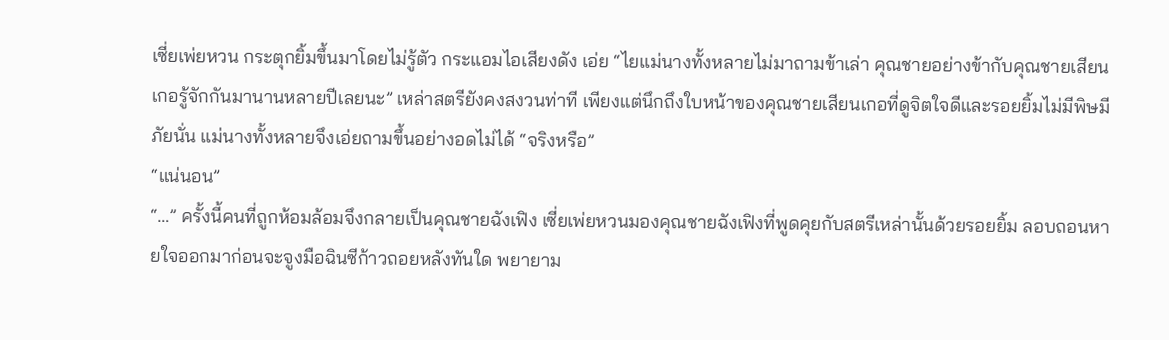เซี่ยเพ่ยหวน กระตุกยิ้มขึ้นมาโดยไม่รู้ตัว กระแอมไอเสียงดัง เอ่ย “ไยแม่นางทั้งหลายไม่มาถามข้าเล่า คุณชายอย่างข้ากับคุณชายเสียนเกอรู้จักกันมานานหลายปีเลยนะ” เหล่าสตรียังคงสงวนท่าที เพียงแต่นึกถึงใบหน้าของคุณชายเสียนเกอที่ดูจิตใจดีและรอยยิ้มไม่มีพิษมีภัยนั่น แม่นางทั้งหลายจึงเอ่ยถามขึ้นอย่างอดไม่ได้ “จริงหรือ”
“แน่นอน”
“…” ครั้งนี้คนที่ถูกห้อมล้อมจึงกลายเป็นคุณชายฉังเฟิง เซี่ยเพ่ยหวนมองคุณชายฉังเฟิงที่พูดคุยกับสตรีเหล่านั้นด้วยรอยยิ้ม ลอบถอนหายใจออกมาก่อนจะจูงมือฉินซีก้าวถอยหลังทันใด พยายาม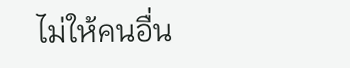ไม่ให้คนอื่น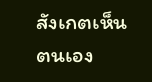สังเกตเห็นตนเอง